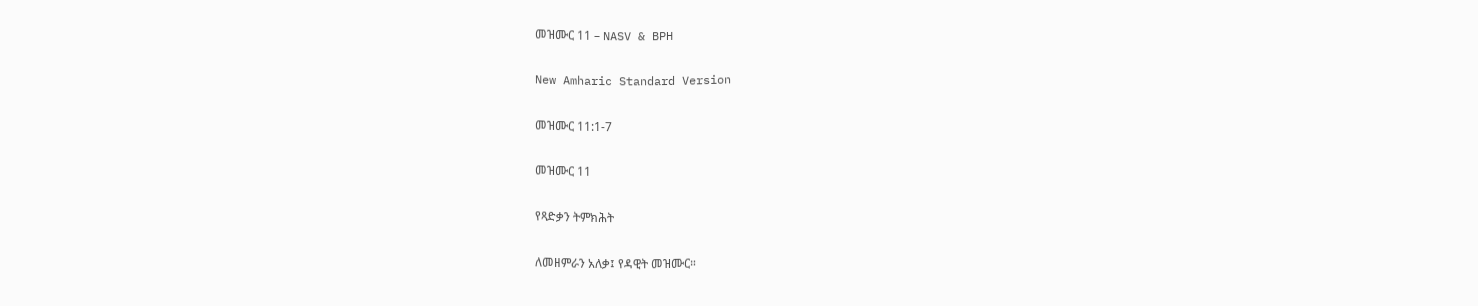መዝሙር 11 – NASV & BPH

New Amharic Standard Version

መዝሙር 11:1-7

መዝሙር 11

የጻድቃን ትምክሕት

ለመዘምራን አለቃ፤ የዳዊት መዝሙር።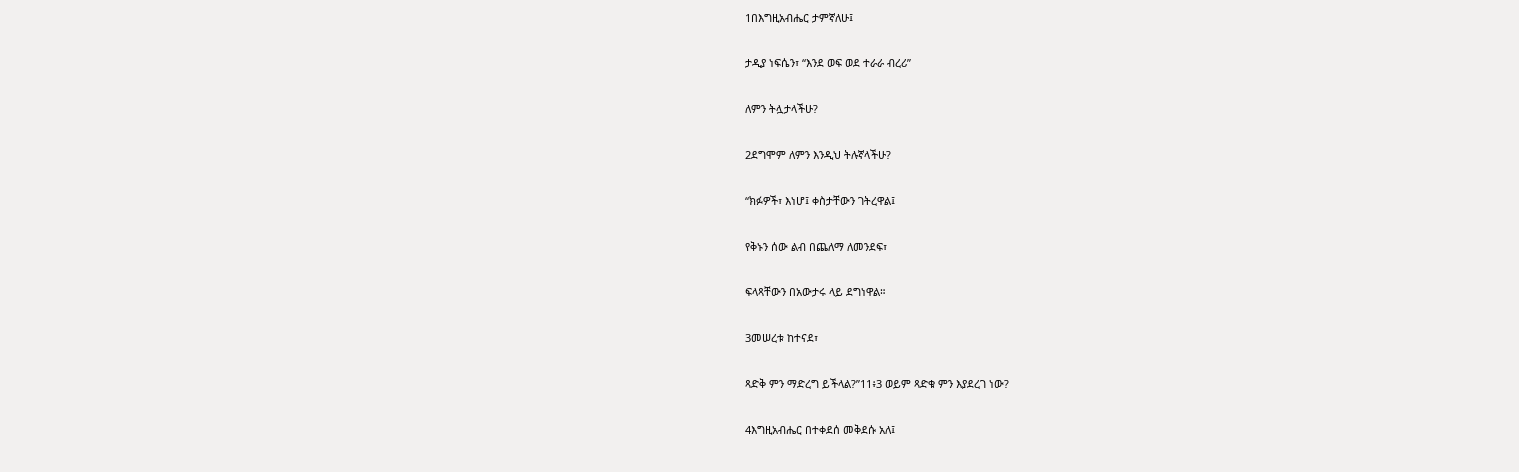1በእግዚአብሔር ታምኛለሁ፤

ታዲያ ነፍሴን፣ “እንደ ወፍ ወደ ተራራ ብረሪ”

ለምን ትሏታላችሁ?

2ደግሞም ለምን እንዲህ ትሉኛላችሁ?

“ክፉዎች፣ እነሆ፤ ቀስታቸውን ገትረዋል፤

የቅኑን ሰው ልብ በጨለማ ለመንደፍ፣

ፍላጻቸውን በአውታሩ ላይ ደግነዋል።

3መሠረቱ ከተናደ፣

ጻድቅ ምን ማድረግ ይችላል?”11፥3 ወይም ጻድቁ ምን እያደረገ ነው?

4እግዚአብሔር በተቀደሰ መቅደሱ አለ፤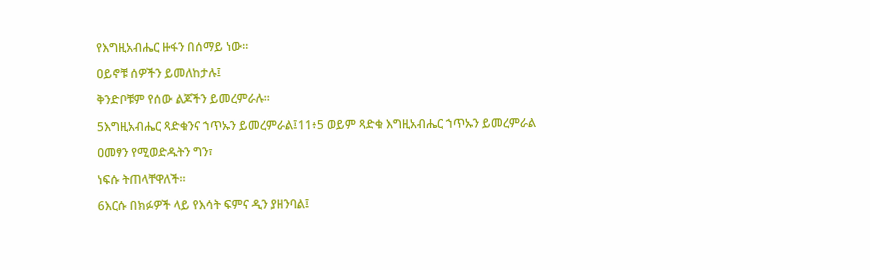የእግዚአብሔር ዙፋን በሰማይ ነው።

ዐይኖቹ ሰዎችን ይመለከታሉ፤

ቅንድቦቹም የሰው ልጆችን ይመረምራሉ።

5እግዚአብሔር ጻድቁንና ኀጥኡን ይመረምራል፤11፥5 ወይም ጻድቁ እግዚአብሔር ኀጥኡን ይመረምራል

ዐመፃን የሚወድዱትን ግን፣

ነፍሱ ትጠላቸዋለች።

6እርሱ በክፉዎች ላይ የእሳት ፍምና ዲን ያዘንባል፤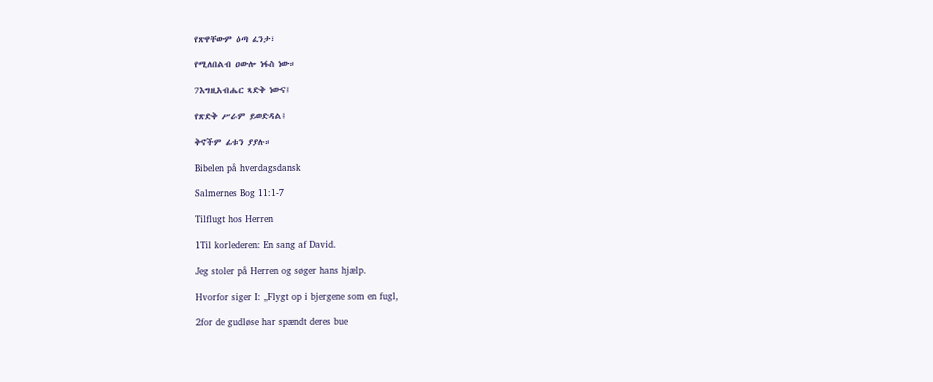የጽዋቸውም ዕጣ ፈንታ፣

የሚለበልብ ዐውሎ ነፋስ ነው።

7እግዚአብሔር ጻድቅ ነውና፤

የጽድቅ ሥራም ይወድዳል፤

ቅኖችም ፊቱን ያያሉ።

Bibelen på hverdagsdansk

Salmernes Bog 11:1-7

Tilflugt hos Herren

1Til korlederen: En sang af David.

Jeg stoler på Herren og søger hans hjælp.

Hvorfor siger I: „Flygt op i bjergene som en fugl,

2for de gudløse har spændt deres bue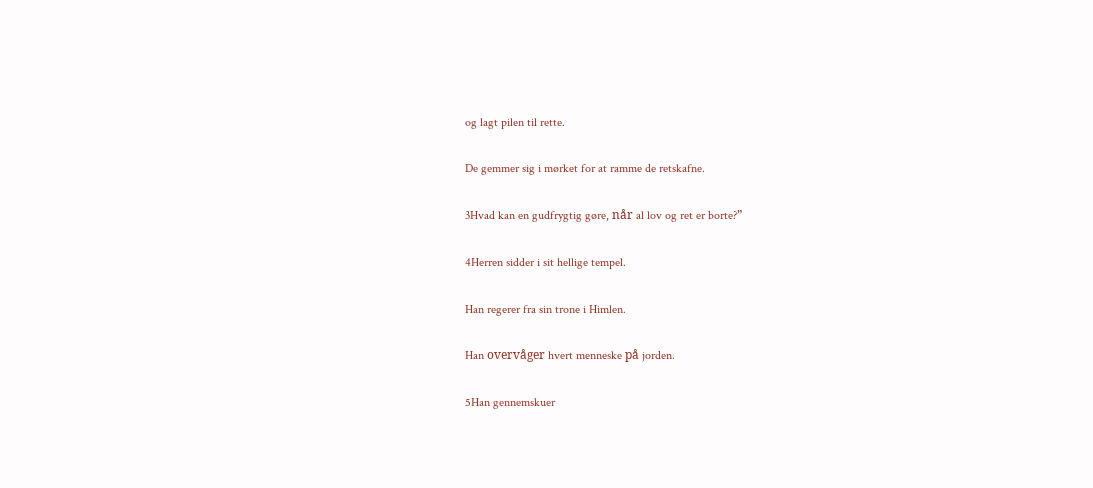og lagt pilen til rette.

De gemmer sig i mørket for at ramme de retskafne.

3Hvad kan en gudfrygtig gøre, når al lov og ret er borte?”

4Herren sidder i sit hellige tempel.

Han regerer fra sin trone i Himlen.

Han overvåger hvert menneske på jorden.

5Han gennemskuer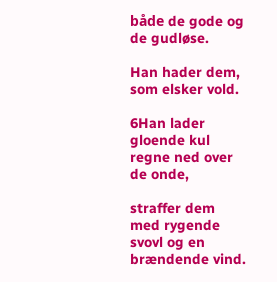både de gode og de gudløse.

Han hader dem, som elsker vold.

6Han lader gloende kul regne ned over de onde,

straffer dem med rygende svovl og en brændende vind.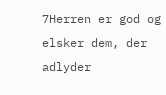7Herren er god og elsker dem, der adlyder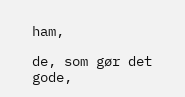ham,

de, som gør det gode,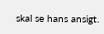skal se hans ansigt.